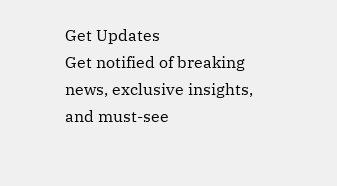Get Updates
Get notified of breaking news, exclusive insights, and must-see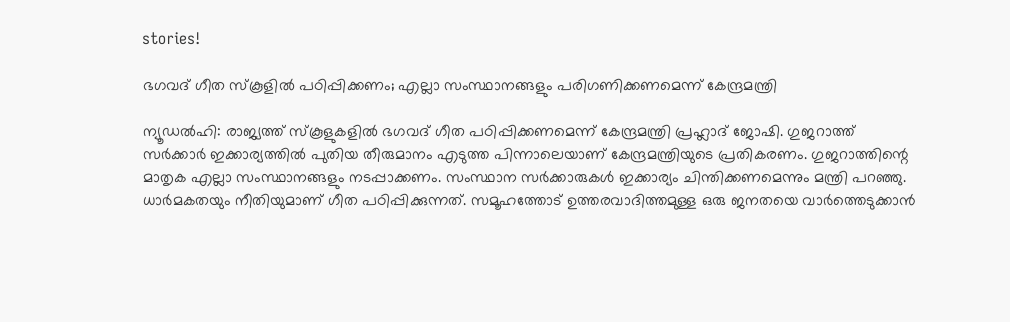stories!

ഭഗവദ് ഗീത സ്‌കൂളില്‍ പഠിപ്പിക്കണം; എല്ലാ സംസ്ഥാനങ്ങളും പരിഗണിക്കണമെന്ന് കേന്ദ്രമന്ത്രി

ന്യൂഡല്‍ഹി: രാജ്യത്ത് സ്‌കൂളുകളില്‍ ഭഗവദ് ഗീത പഠിപ്പിക്കണമെന്ന് കേന്ദ്രമന്ത്രി പ്രഹ്ലാദ് ജോഷി. ഗുജറാത്ത് സര്‍ക്കാര്‍ ഇക്കാര്യത്തില്‍ പുതിയ തീരുമാനം എടുത്ത പിന്നാലെയാണ് കേന്ദ്രമന്ത്രിയുടെ പ്രതികരണം. ഗുജറാത്തിന്റെ മാതൃക എല്ലാ സംസ്ഥാനങ്ങളും നടപ്പാക്കണം. സംസ്ഥാന സര്‍ക്കാരുകള്‍ ഇക്കാര്യം ചിന്തിക്കണമെന്നും മന്ത്രി പറഞ്ഞു. ധാര്‍മകതയും നീതിയുമാണ് ഗീത പഠിപ്പിക്കുന്നത്. സമൂഹത്തോട് ഉത്തരവാദിത്തമുള്ള ഒരു ജനതയെ വാര്‍ത്തെടുക്കാന്‍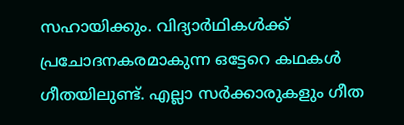സഹായിക്കും. വിദ്യാര്‍ഥികള്‍ക്ക് പ്രചോദനകരമാകുന്ന ഒട്ടേറെ കഥകള്‍ ഗീതയിലുണ്ട്. എല്ലാ സര്‍ക്കാരുകളും ഗീത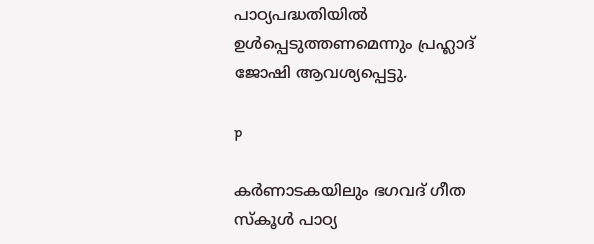പാഠ്യപദ്ധതിയില്‍ ഉള്‍പ്പെടുത്തണമെന്നും പ്രഹ്ലാദ് ജോഷി ആവശ്യപ്പെട്ടു.

p

കര്‍ണാടകയിലും ഭഗവദ് ഗീത സ്‌കൂള്‍ പാഠ്യ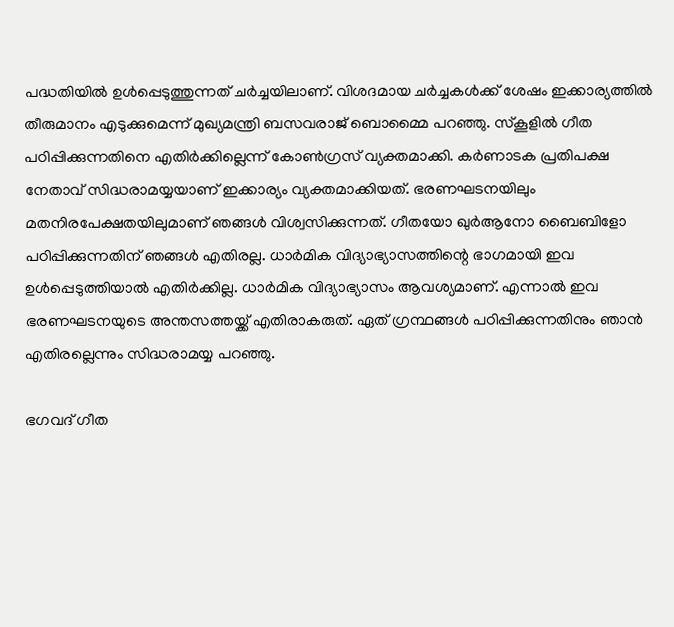പദ്ധതിയില്‍ ഉള്‍പ്പെടുത്തുന്നത് ചര്‍ച്ചയിലാണ്. വിശദമായ ചര്‍ച്ചകള്‍ക്ക് ശേഷം ഇക്കാര്യത്തില്‍ തീരുമാനം എടുക്കുമെന്ന് മുഖ്യമന്ത്രി ബസവരാജ് ബൊമ്മൈ പറഞ്ഞു. സ്‌കൂളില്‍ ഗീത പഠിപ്പിക്കുന്നതിനെ എതിര്‍ക്കില്ലെന്ന് കോണ്‍ഗ്രസ് വ്യക്തമാക്കി. കര്‍ണാടക പ്രതിപക്ഷ നേതാവ് സിദ്ധരാമയ്യയാണ് ഇക്കാര്യം വ്യക്തമാക്കിയത്. ഭരണഘടനയിലും മതനിരപേക്ഷതയിലുമാണ് ഞങ്ങള്‍ വിശ്വസിക്കുന്നത്. ഗീതയോ ഖുര്‍ആനോ ബൈബിളോ പഠിപ്പിക്കുന്നതിന് ഞങ്ങള്‍ എതിരല്ല. ധാര്‍മിക വിദ്യാഭ്യാസത്തിന്റെ ഭാഗമായി ഇവ ഉള്‍പ്പെടുത്തിയാല്‍ എതിര്‍ക്കില്ല. ധാര്‍മിക വിദ്യാഭ്യാസം ആവശ്യമാണ്. എന്നാല്‍ ഇവ ഭരണഘടനയുടെ അന്തസത്തയ്ക്ക് എതിരാകരുത്. ഏത് ഗ്രന്ഥങ്ങള്‍ പഠിപ്പിക്കുന്നതിനും ഞാന്‍ എതിരല്ലെന്നും സിദ്ധരാമയ്യ പറഞ്ഞു.

ഭഗവദ് ഗീത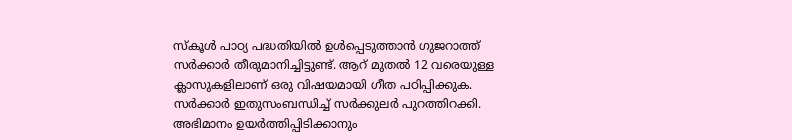സ്‌കൂള്‍ പാഠ്യ പദ്ധതിയില്‍ ഉള്‍പ്പെടുത്താന്‍ ഗുജറാത്ത് സര്‍ക്കാര്‍ തീരുമാനിച്ചിട്ടുണ്ട്. ആറ് മുതല്‍ 12 വരെയുള്ള ക്ലാസുകളിലാണ് ഒരു വിഷയമായി ഗീത പഠിപ്പിക്കുക. സര്‍ക്കാര്‍ ഇതുസംബന്ധിച്ച് സര്‍ക്കുലര്‍ പുറത്തിറക്കി. അഭിമാനം ഉയര്‍ത്തിപ്പിടിക്കാനും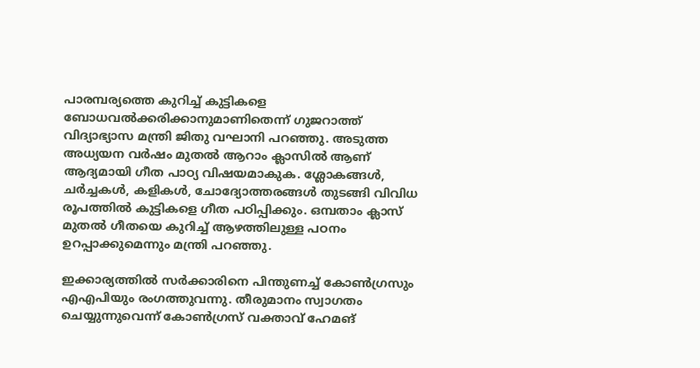പാരമ്പര്യത്തെ കുറിച്ച് കുട്ടികളെ ബോധവല്‍ക്കരിക്കാനുമാണിതെന്ന് ഗുജറാത്ത് വിദ്യാഭ്യാസ മന്ത്രി ജിതു വഘാനി പറഞ്ഞു. അടുത്ത അധ്യയന വര്‍ഷം മുതല്‍ ആറാം ക്ലാസില്‍ ആണ് ആദ്യമായി ഗീത പാഠ്യ വിഷയമാകുക. ശ്ലോകങ്ങള്‍, ചര്‍ച്ചകള്‍, കളികള്‍, ചോദ്യോത്തരങ്ങള്‍ തുടങ്ങി വിവിധ രൂപത്തില്‍ കുട്ടികളെ ഗീത പഠിപ്പിക്കും. ഒമ്പതാം ക്ലാസ് മുതല്‍ ഗീതയെ കുറിച്ച് ആഴത്തിലുള്ള പഠനം ഉറപ്പാക്കുമെന്നും മന്ത്രി പറഞ്ഞു.

ഇക്കാര്യത്തില്‍ സര്‍ക്കാരിനെ പിന്തുണച്ച് കോണ്‍ഗ്രസും എഎപിയും രംഗത്തുവന്നു. തീരുമാനം സ്വാഗതം ചെയ്യുന്നുവെന്ന് കോണ്‍ഗ്രസ് വക്താവ് ഹേമങ്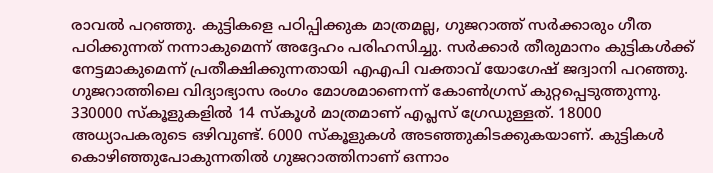രാവല്‍ പറഞ്ഞു. കുട്ടികളെ പഠിപ്പിക്കുക മാത്രമല്ല, ഗുജറാത്ത് സര്‍ക്കാരും ഗീത പഠിക്കുന്നത് നന്നാകുമെന്ന് അദ്ദേഹം പരിഹസിച്ചു. സര്‍ക്കാര്‍ തീരുമാനം കുട്ടികള്‍ക്ക് നേട്ടമാകുമെന്ന് പ്രതീക്ഷിക്കുന്നതായി എഎപി വക്താവ് യോഗേഷ് ജദ്വാനി പറഞ്ഞു. ഗുജറാത്തിലെ വിദ്യാഭ്യാസ രംഗം മോശമാണെന്ന് കോണ്‍ഗ്രസ് കുറ്റപ്പെടുത്തുന്നു. 330000 സ്‌കൂളുകളില്‍ 14 സ്‌കൂള്‍ മാത്രമാണ് എപ്ലസ് ഗ്രേഡുള്ളത്. 18000 അധ്യാപകരുടെ ഒഴിവുണ്ട്. 6000 സ്‌കൂളുകള്‍ അടഞ്ഞുകിടക്കുകയാണ്. കുട്ടികള്‍ കൊഴിഞ്ഞുപോകുന്നതില്‍ ഗുജറാത്തിനാണ് ഒന്നാം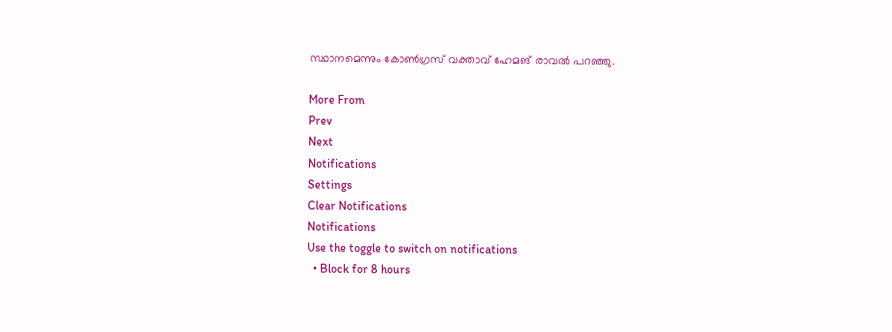സ്ഥാനമെന്നും കോണ്‍ഗ്രസ് വക്താവ് ഹേമങ് രാവല്‍ പറഞ്ഞു.

More From
Prev
Next
Notifications
Settings
Clear Notifications
Notifications
Use the toggle to switch on notifications
  • Block for 8 hours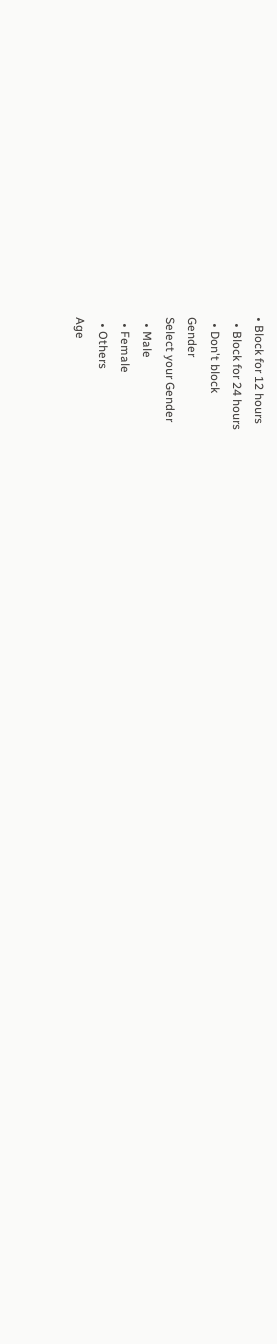• Block for 12 hours
  • Block for 24 hours
  • Don't block
Gender
Select your Gender
  • Male
  • Female
  • Others
Age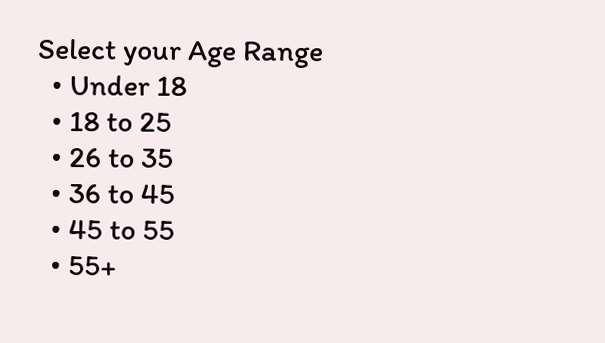Select your Age Range
  • Under 18
  • 18 to 25
  • 26 to 35
  • 36 to 45
  • 45 to 55
  • 55+